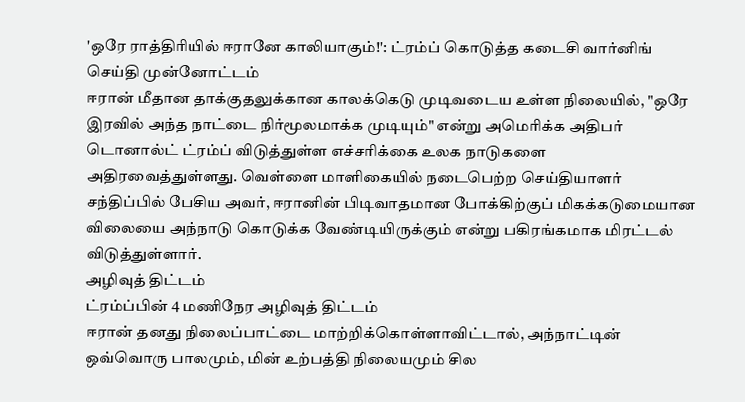'ஒரே ராத்திரியில் ஈரானே காலியாகும்!': ட்ரம்ப் கொடுத்த கடைசி வார்னிங்
செய்தி முன்னோட்டம்
ஈரான் மீதான தாக்குதலுக்கான காலக்கெடு முடிவடைய உள்ள நிலையில், "ஒரே இரவில் அந்த நாட்டை நிர்மூலமாக்க முடியும்" என்று அமெரிக்க அதிபர் டொனால்ட் ட்ரம்ப் விடுத்துள்ள எச்சரிக்கை உலக நாடுகளை அதிரவைத்துள்ளது. வெள்ளை மாளிகையில் நடைபெற்ற செய்தியாளர் சந்திப்பில் பேசிய அவர், ஈரானின் பிடிவாதமான போக்கிற்குப் மிகக்கடுமையான விலையை அந்நாடு கொடுக்க வேண்டியிருக்கும் என்று பகிரங்கமாக மிரட்டல் விடுத்துள்ளார்.
அழிவுத் திட்டம்
ட்ரம்ப்பின் 4 மணிநேர அழிவுத் திட்டம்
ஈரான் தனது நிலைப்பாட்டை மாற்றிக்கொள்ளாவிட்டால், அந்நாட்டின் ஒவ்வொரு பாலமும், மின் உற்பத்தி நிலையமும் சில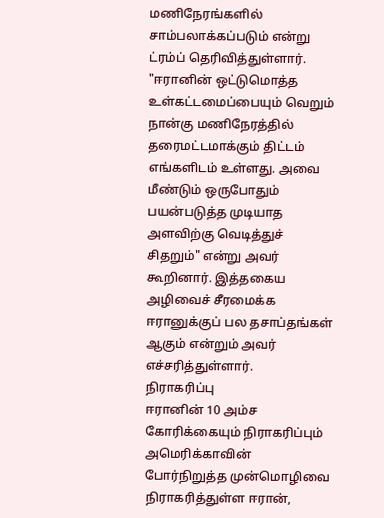மணிநேரங்களில் சாம்பலாக்கப்படும் என்று ட்ரம்ப் தெரிவித்துள்ளார். "ஈரானின் ஒட்டுமொத்த உள்கட்டமைப்பையும் வெறும் நான்கு மணிநேரத்தில் தரைமட்டமாக்கும் திட்டம் எங்களிடம் உள்ளது. அவை மீண்டும் ஒருபோதும் பயன்படுத்த முடியாத அளவிற்கு வெடித்துச் சிதறும்" என்று அவர் கூறினார். இத்தகைய அழிவைச் சீரமைக்க ஈரானுக்குப் பல தசாப்தங்கள் ஆகும் என்றும் அவர் எச்சரித்துள்ளார்.
நிராகரிப்பு
ஈரானின் 10 அம்ச கோரிக்கையும் நிராகரிப்பும்
அமெரிக்காவின் போர்நிறுத்த முன்மொழிவை நிராகரித்துள்ள ஈரான்,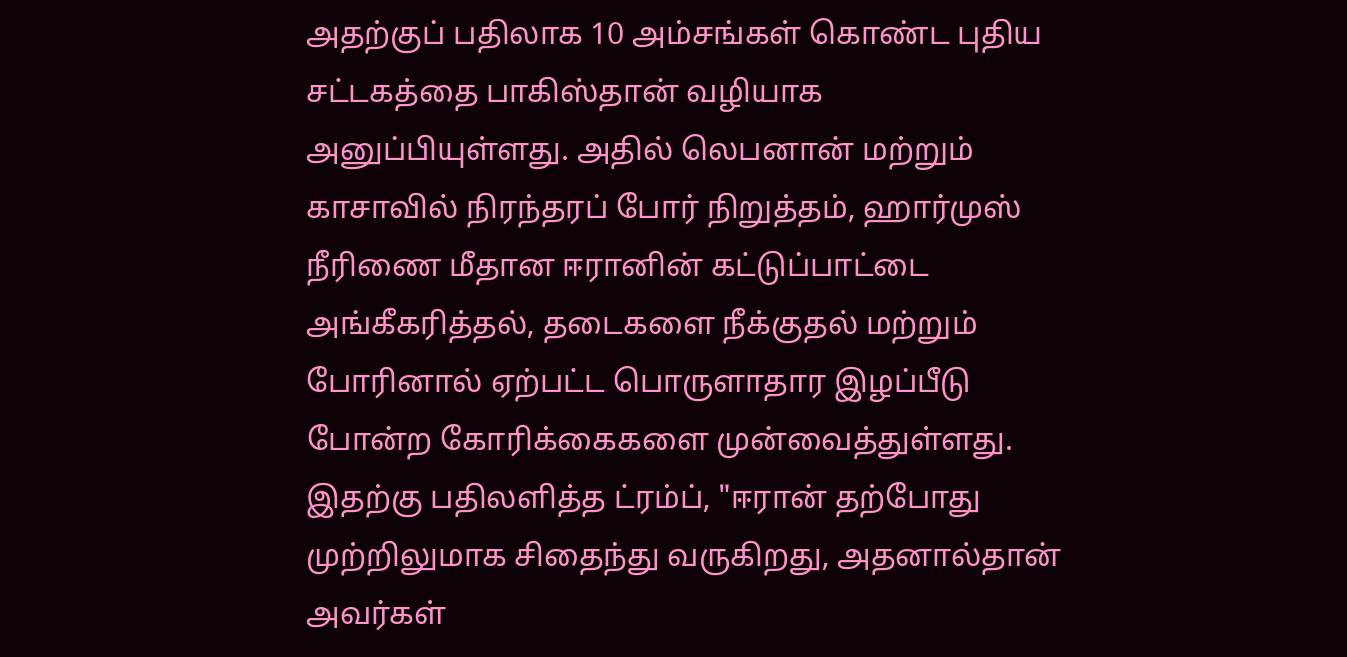அதற்குப் பதிலாக 10 அம்சங்கள் கொண்ட புதிய சட்டகத்தை பாகிஸ்தான் வழியாக அனுப்பியுள்ளது. அதில் லெபனான் மற்றும் காசாவில் நிரந்தரப் போர் நிறுத்தம், ஹார்முஸ் நீரிணை மீதான ஈரானின் கட்டுப்பாட்டை அங்கீகரித்தல், தடைகளை நீக்குதல் மற்றும் போரினால் ஏற்பட்ட பொருளாதார இழப்பீடு போன்ற கோரிக்கைகளை முன்வைத்துள்ளது. இதற்கு பதிலளித்த ட்ரம்ப், "ஈரான் தற்போது முற்றிலுமாக சிதைந்து வருகிறது, அதனால்தான் அவர்கள்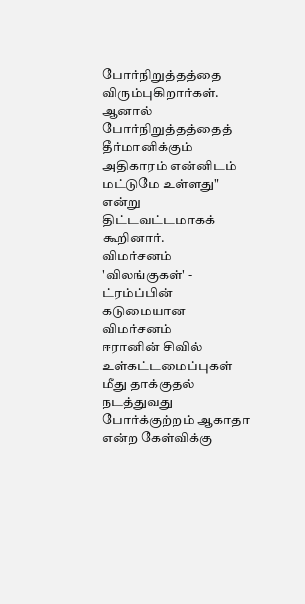போர்நிறுத்தத்தை விரும்புகிறார்கள். ஆனால் போர்நிறுத்தத்தைத் தீர்மானிக்கும் அதிகாரம் என்னிடம் மட்டுமே உள்ளது" என்று திட்டவட்டமாகக் கூறினார்.
விமர்சனம்
'விலங்குகள்' - ட்ரம்ப்பின் கடுமையான விமர்சனம்
ஈரானின் சிவில் உள்கட்டமைப்புகள் மீது தாக்குதல் நடத்துவது போர்க்குற்றம் ஆகாதா என்ற கேள்விக்கு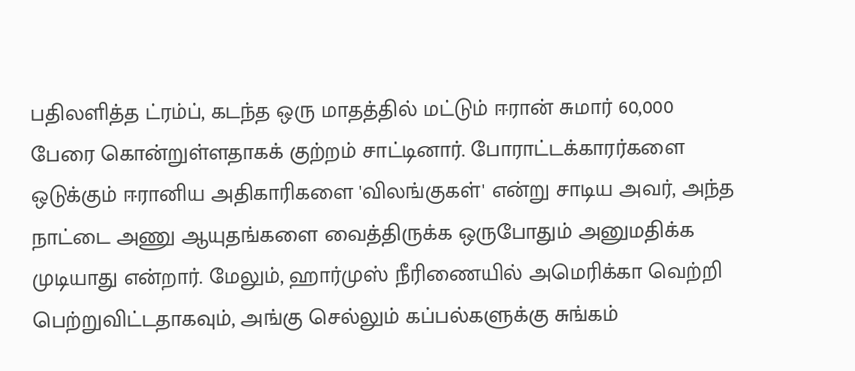பதிலளித்த ட்ரம்ப், கடந்த ஒரு மாதத்தில் மட்டும் ஈரான் சுமார் 60,000 பேரை கொன்றுள்ளதாகக் குற்றம் சாட்டினார். போராட்டக்காரர்களை ஒடுக்கும் ஈரானிய அதிகாரிகளை 'விலங்குகள்' என்று சாடிய அவர், அந்த நாட்டை அணு ஆயுதங்களை வைத்திருக்க ஒருபோதும் அனுமதிக்க முடியாது என்றார். மேலும், ஹார்முஸ் நீரிணையில் அமெரிக்கா வெற்றி பெற்றுவிட்டதாகவும், அங்கு செல்லும் கப்பல்களுக்கு சுங்கம்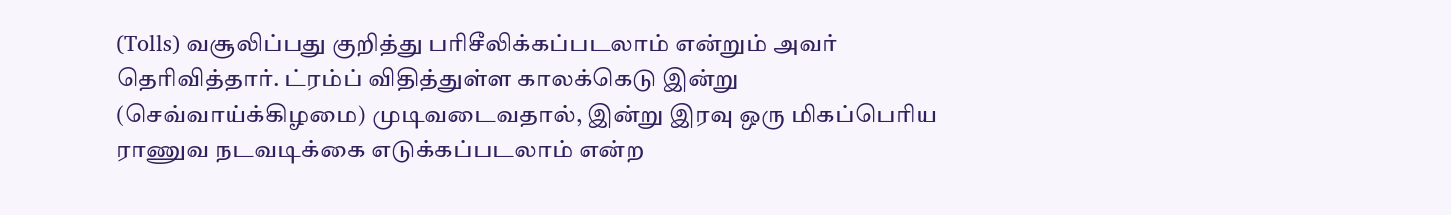(Tolls) வசூலிப்பது குறித்து பரிசீலிக்கப்படலாம் என்றும் அவர் தெரிவித்தார். ட்ரம்ப் விதித்துள்ள காலக்கெடு இன்று (செவ்வாய்க்கிழமை) முடிவடைவதால், இன்று இரவு ஒரு மிகப்பெரிய ராணுவ நடவடிக்கை எடுக்கப்படலாம் என்ற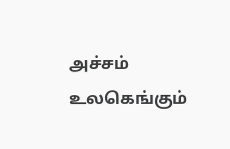அச்சம் உலகெங்கும்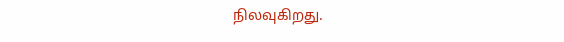நிலவுகிறது.